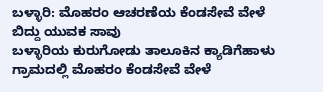ಬಳ್ಳಾರಿ: ಮೊಹರಂ ಆಚರಣೆಯ ಕೆಂಡಸೇವೆ ವೇಳೆ ಬಿದ್ದು ಯುವಕ ಸಾವು
ಬಳ್ಳಾರಿಯ ಕುರುಗೋಡು ತಾಲೂಕಿನ ಕ್ಯಾಡಿಗೆಹಾಳು ಗ್ರಾಮದಲ್ಲಿ ಮೊಹರಂ ಕೆಂಡಸೇವೆ ವೇಳೆ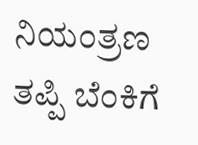ನಿಯಂತ್ರಣ ತಪ್ಪಿ ಬೆಂಕಿಗೆ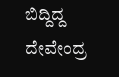ಬಿದ್ದಿದ್ದ ದೇವೇಂದ್ರ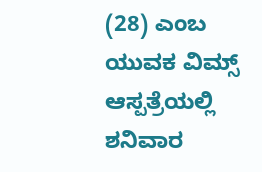(28) ಎಂಬ ಯುವಕ ವಿಮ್ಸ್ ಆಸ್ಪತ್ರೆಯಲ್ಲಿ ಶನಿವಾರ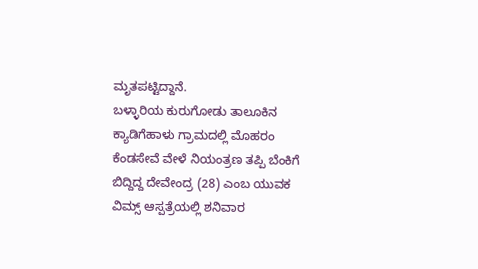ಮೃತಪಟ್ಟಿದ್ದಾನೆ.
ಬಳ್ಳಾರಿಯ ಕುರುಗೋಡು ತಾಲೂಕಿನ ಕ್ಯಾಡಿಗೆಹಾಳು ಗ್ರಾಮದಲ್ಲಿ ಮೊಹರಂ ಕೆಂಡಸೇವೆ ವೇಳೆ ನಿಯಂತ್ರಣ ತಪ್ಪಿ ಬೆಂಕಿಗೆ ಬಿದ್ದಿದ್ದ ದೇವೇಂದ್ರ (28) ಎಂಬ ಯುವಕ ವಿಮ್ಸ್ ಆಸ್ಪತ್ರೆಯಲ್ಲಿ ಶನಿವಾರ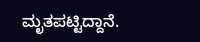ಮೃತಪಟ್ಟಿದ್ದಾನೆ.